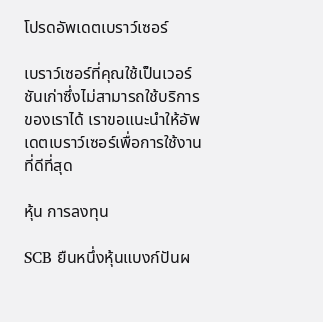โปรดอัพเดตเบราว์เซอร์

เบราว์เซอร์ที่คุณใช้เป็นเวอร์ชันเก่าซึ่งไม่สามารถใช้บริการของเราได้ เราขอแนะนำให้อัพเดตเบราว์เซอร์เพื่อการใช้งานที่ดีที่สุด

หุ้น การลงทุน

SCB ยืนหนึ่งหุ้นแบงก์ปันผ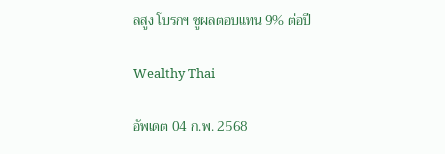ลสูง โบรกฯ ชูผลตอบแทน 9% ต่อปี

Wealthy Thai

อัพเดต 04 ก.พ. 2568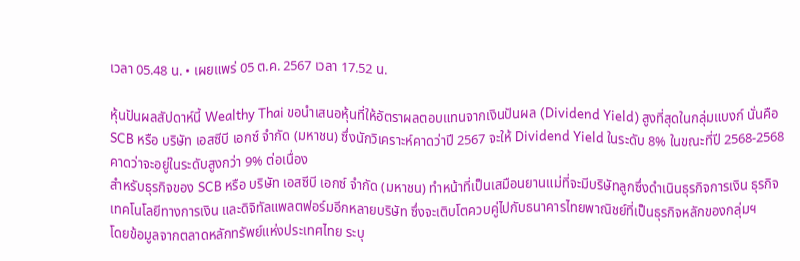เวลา 05.48 น. • เผยแพร่ 05 ต.ค. 2567 เวลา 17.52 น.

หุ้นปันผลสัปดาห์นี้ Wealthy Thai ขอนำเสนอหุ้นที่ให้อัตราผลตอบแทนจากเงินปันผล (Dividend Yield) สูงที่สุดในกลุ่มแบงก์ นั่นคือ SCB หรือ บริษัท เอสซีบี เอกซ์ จำกัด (มหาชน) ซึ่งนักวิเคราะห์คาดว่าปี 2567 จะให้ Dividend Yield ในระดับ 8% ในขณะที่ปี 2568-2568 คาดว่าจะอยู่ในระดับสูงกว่า 9% ต่อเนื่อง
สำหรับธุรกิจของ SCB หรือ บริษัท เอสซีบี เอกซ์ จำกัด (มหาชน) ทำหน้าที่เป็นเสมือนยานแม่ที่จะมีบริษัทลูกซึ่งดำเนินธุรกิจการเงิน ธุรกิจเทคโนโลยีทางการเงิน และดิจิทัลแพลตฟอร์มอีกหลายบริษัท ซึ่งจะเติบโตควบคู่ไปกับธนาคารไทยพาณิชย์ที่เป็นธุรกิจหลักของกลุ่มฯ
โดยข้อมูลจากตลาดหลักทรัพย์แห่งประเทศไทย ระบุ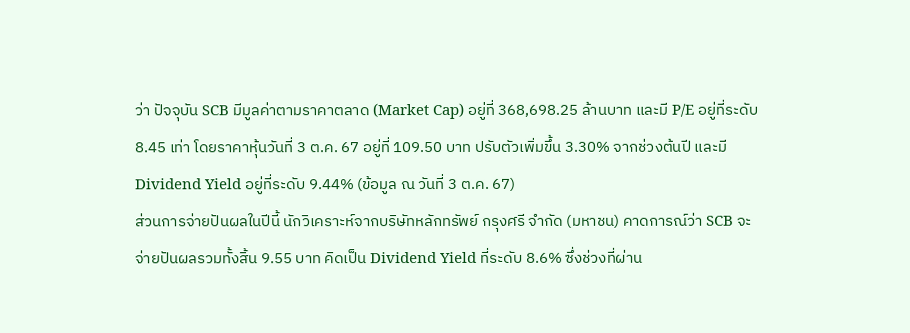ว่า ปัจจุบัน SCB มีมูลค่าตามราคาตลาด (Market Cap) อยู่ที่ 368,698.25 ล้านบาท และมี P/E อยู่ที่ระดับ 8.45 เท่า โดยราคาหุ้นวันที่ 3 ต.ค. 67 อยู่ที่ 109.50 บาท ปรับตัวเพิ่มขึ้น 3.30% จากช่วงต้นปี และมี Dividend Yield อยู่ที่ระดับ 9.44% (ข้อมูล ณ วันที่ 3 ต.ค. 67)
ส่วนการจ่ายปันผลในปีนี้ นักวิเคราะห์จากบริษัทหลักทรัพย์ กรุงศรี จำกัด (มหาชน) คาดการณ์ว่า SCB จะจ่ายปันผลรวมทั้งสิ้น 9.55 บาท คิดเป็น Dividend Yield ที่ระดับ 8.6% ซึ่งช่วงที่ผ่าน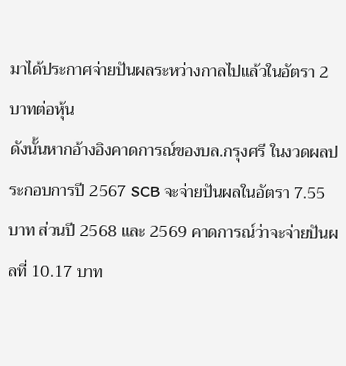มาได้ประกาศจ่ายปันผลระหว่างกาลไปแล้วในอัตรา 2 บาทต่อหุ้น
ดังนั้นหากอ้างอิงคาดการณ์ของบล.กรุงศรี ในงวดผลประกอบการปี 2567 SCB จะจ่ายปันผลในอัตรา 7.55 บาท ส่วนปี 2568 และ 2569 คาดการณ์ว่าจะจ่ายปันผลที่ 10.17 บาท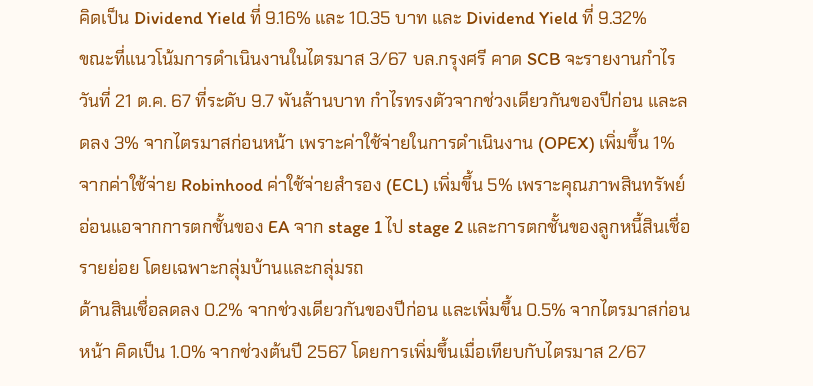คิดเป็น Dividend Yield ที่ 9.16% และ 10.35 บาท และ Dividend Yield ที่ 9.32%
ขณะที่แนวโน้มการดำเนินงานในไตรมาส 3/67 บล.กรุงศรี คาด SCB จะรายงานกำไรวันที่ 21 ต.ค. 67 ที่ระดับ 9.7 พันล้านบาท กำไรทรงตัวจากช่วงเดียวกันของปีก่อน และลดลง 3% จากไตรมาสก่อนหน้า เพราะค่าใช้จ่ายในการดำเนินงาน (OPEX) เพิ่มขึ้น 1% จากค่าใช้จ่าย Robinhood ค่าใช้จ่ายสำรอง (ECL) เพิ่มขึ้น 5% เพราะคุณภาพสินทรัพย์อ่อนแอจากการตกชั้นของ EA จาก stage 1 ไป stage 2 และการตกชั้นของลูกหนี้สินเชื่อรายย่อย โดยเฉพาะกลุ่มบ้านและกลุ่มรถ
ด้านสินเชื่อลดลง 0.2% จากช่วงเดียวกันของปีก่อน และเพิ่มขึ้น 0.5% จากไตรมาสก่อนหน้า คิดเป็น 1.0% จากช่วงต้นปี 2567 โดยการเพิ่มขึ้นเมื่อเทียบกับไตรมาส 2/67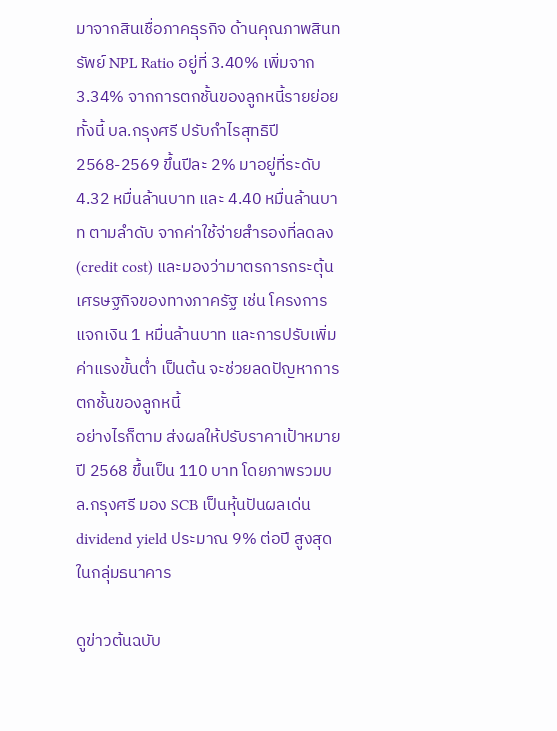มาจากสินเชื่อภาคธุรกิจ ด้านคุณภาพสินทรัพย์ NPL Ratio อยู่ที่ 3.40% เพิ่มจาก 3.34% จากการตกชั้นของลูกหนี้รายย่อย
ทั้งนี้ บล.กรุงศรี ปรับกำไรสุทธิปี 2568-2569 ขึ้นปีละ 2% มาอยู่ที่ระดับ 4.32 หมื่นล้านบาท และ 4.40 หมื่นล้านบาท ตามลำดับ จากค่าใช้จ่ายสำรองที่ลดลง (credit cost) และมองว่ามาตรการกระตุ้นเศรษฐกิจของทางภาครัฐ เช่น โครงการแจกเงิน 1 หมื่นล้านบาท และการปรับเพิ่มค่าแรงขั้นต่ำ เป็นต้น จะช่วยลดปัญหาการตกชั้นของลูกหนี้
อย่างไรก็ตาม ส่งผลให้ปรับราคาเป้าหมายปี 2568 ขึ้นเป็น 110 บาท โดยภาพรวมบล.กรุงศรี มอง SCB เป็นหุ้นปันผลเด่น dividend yield ประมาณ 9% ต่อปี สูงสุดในกลุ่มธนาคาร

ดูข่าวต้นฉบับ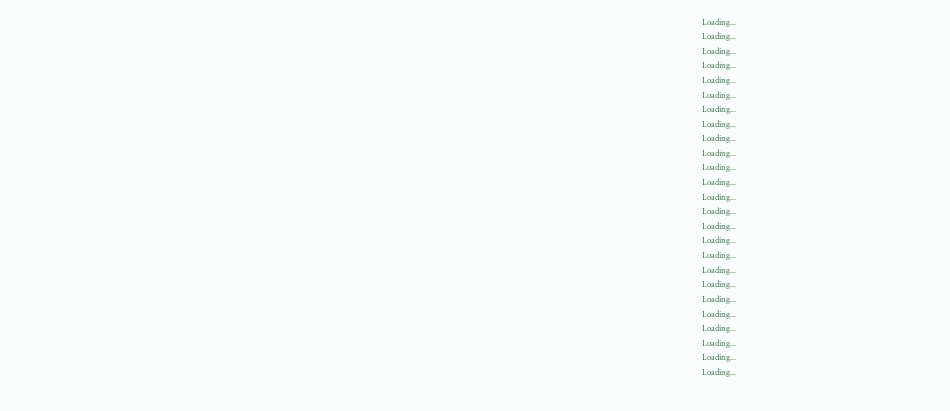Loading...
Loading...
Loading...
Loading...
Loading...
Loading...
Loading...
Loading...
Loading...
Loading...
Loading...
Loading...
Loading...
Loading...
Loading...
Loading...
Loading...
Loading...
Loading...
Loading...
Loading...
Loading...
Loading...
Loading...
Loading...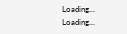Loading...
Loading...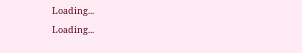Loading...
Loading...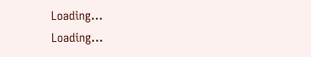Loading...
Loading...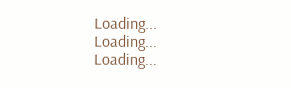Loading...
Loading...
Loading...